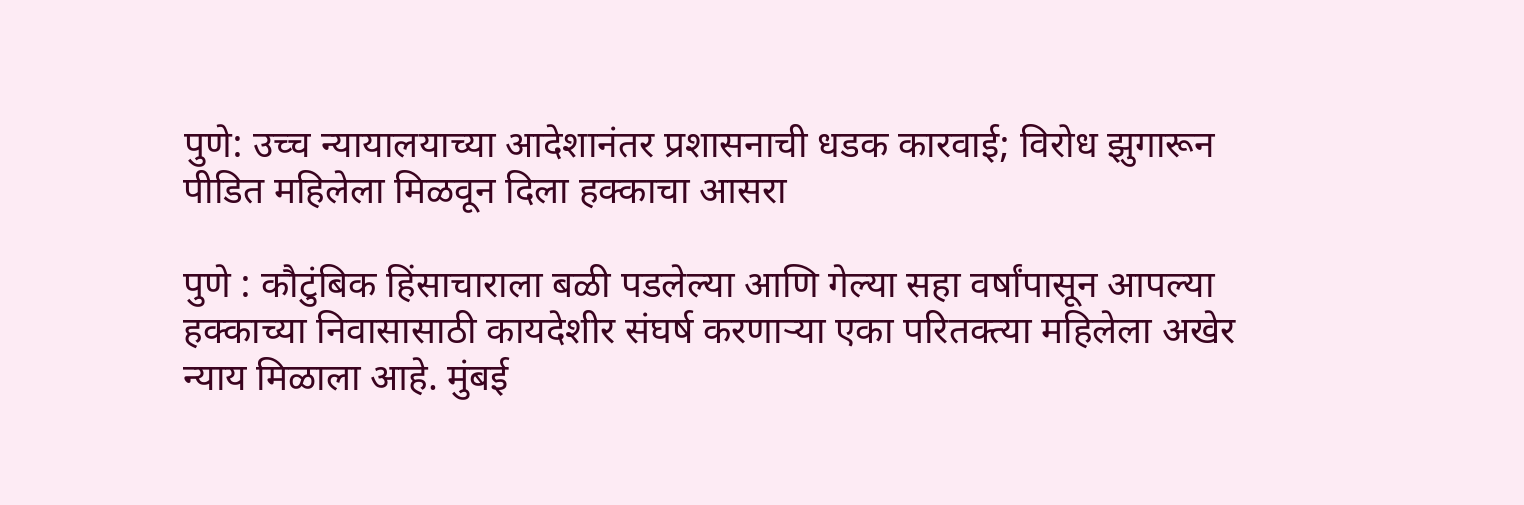पुणे: उच्च न्यायालयाच्या आदेशानंतर प्रशासनाची धडक कारवाई; विरोध झुगारून पीडित महिलेला मिळवून दिला हक्काचा आसरा

पुणे : कौटुंबिक हिंसाचाराला बळी पडलेल्या आणि गेल्या सहा वर्षांपासून आपल्या हक्काच्या निवासासाठी कायदेशीर संघर्ष करणाऱ्या एका परितक्त्या महिलेला अखेर न्याय मिळाला आहे. मुंबई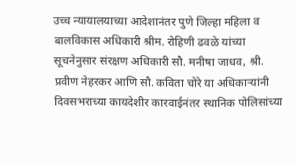उच्च न्यायालयाच्या आदेशानंतर पुणे जिल्हा महिला व बालविकास अधिकारी श्रीम. रोहिणी ढवळे यांच्या सूचनेनुसार संरक्षण अधिकारी सौ. मनीषा जाधव, श्री. प्रवीण नेहरकर आणि सौ. कविता चोरे या अधिकाऱ्यांनी दिवसभराच्या कायदेशीर कारवाईनंतर स्थानिक पोलिसांच्या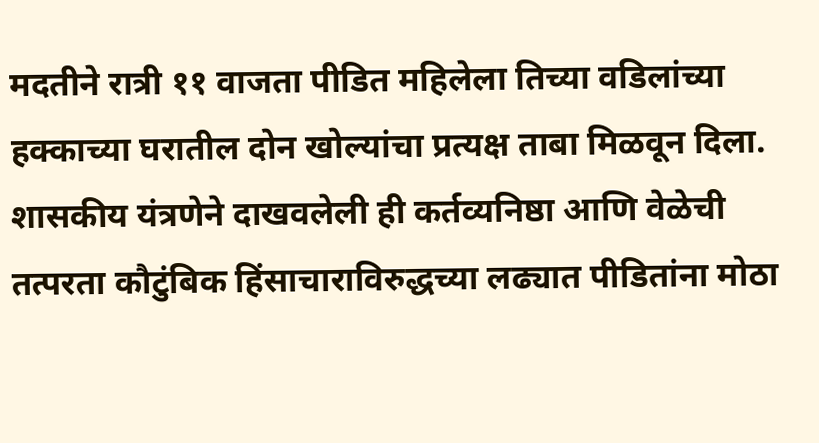मदतीने रात्री ११ वाजता पीडित महिलेला तिच्या वडिलांच्या हक्काच्या घरातील दोन खोल्यांचा प्रत्यक्ष ताबा मिळवून दिला.
शासकीय यंत्रणेने दाखवलेली ही कर्तव्यनिष्ठा आणि वेळेची तत्परता कौटुंबिक हिंसाचाराविरुद्धच्या लढ्यात पीडितांना मोठा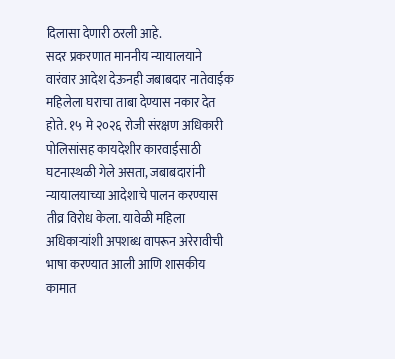दिलासा देणारी ठरली आहे.
सदर प्रकरणात माननीय न्यायालयाने वारंवार आदेश देऊनही जबाबदार नातेवाईक महिलेला घराचा ताबा देण्यास नकार देत होते. १५ मे २०२६ रोजी संरक्षण अधिकारी पोलिसांसह कायदेशीर कारवाईसाठी घटनास्थळी गेले असता, जबाबदारांनी न्यायालयाच्या आदेशाचे पालन करण्यास तीव्र विरोध केला. यावेळी महिला अधिकाऱ्यांशी अपशब्ध वापरून अरेरावीची भाषा करण्यात आली आणि शासकीय कामात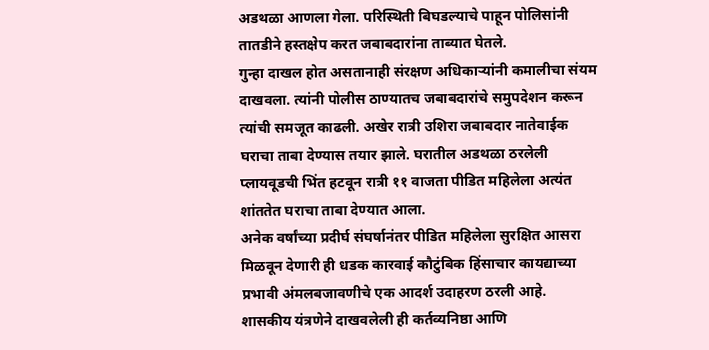अडथळा आणला गेला. परिस्थिती बिघडल्याचे पाहून पोलिसांनी तातडीने हस्तक्षेप करत जबाबदारांना ताब्यात घेतले.
गुन्हा दाखल होत असतानाही संरक्षण अधिकाऱ्यांनी कमालीचा संयम दाखवला. त्यांनी पोलीस ठाण्यातच जबाबदारांचे समुपदेशन करून त्यांची समजूत काढली. अखेर रात्री उशिरा जबाबदार नातेवाईक घराचा ताबा देण्यास तयार झाले. घरातील अडथळा ठरलेली प्लायवूडची भिंत हटवून रात्री ११ वाजता पीडित महिलेला अत्यंत शांततेत घराचा ताबा देण्यात आला.
अनेक वर्षांच्या प्रदीर्घ संघर्षानंतर पीडित महिलेला सुरक्षित आसरा मिळवून देणारी ही धडक कारवाई कौटुंबिक हिंसाचार कायद्याच्या प्रभावी अंमलबजावणीचे एक आदर्श उदाहरण ठरली आहे.
शासकीय यंत्रणेने दाखवलेली ही कर्तव्यनिष्ठा आणि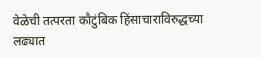वेळेची तत्परता कौटुंबिक हिंसाचाराविरुद्धच्या लढ्यात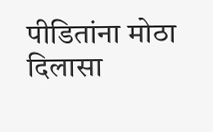पीडितांना मोठा दिलासा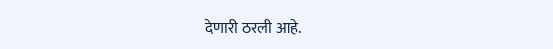देणारी ठरली आहे.